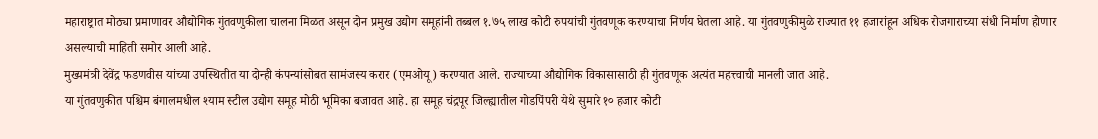महाराष्ट्रात मोठ्या प्रमाणावर औद्योगिक गुंतवणुकीला चालना मिळत असून दोन प्रमुख उद्योग समूहांनी तब्बल १.७५ लाख कोटी रुपयांची गुंतवणूक करण्याचा निर्णय घेतला आहे. या गुंतवणुकीमुळे राज्यात ११ हजारांहून अधिक रोजगाराच्या संधी निर्माण होणार असल्याची माहिती समोर आली आहे.
मुख्यमंत्री देवेंद्र फडणवीस यांच्या उपस्थितीत या दोन्ही कंपन्यांसोबत सामंजस्य करार (एमओयू) करण्यात आले. राज्याच्या औद्योगिक विकासासाठी ही गुंतवणूक अत्यंत महत्त्वाची मानली जात आहे.
या गुंतवणुकीत पश्चिम बंगालमधील श्याम स्टील उद्योग समूह मोठी भूमिका बजावत आहे. हा समूह चंद्रपूर जिल्ह्यातील गोडपिंपरी येथे सुमारे १० हजार कोटी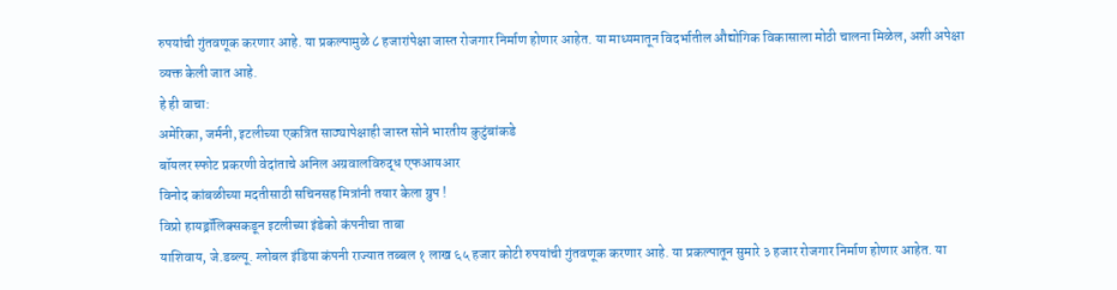रुपयांची गुंतवणूक करणार आहे. या प्रकल्पामुळे ८ हजारांपेक्षा जास्त रोजगार निर्माण होणार आहेत. या माध्यमातून विदर्भातील औद्योगिक विकासाला मोठी चालना मिळेल, अशी अपेक्षा व्यक्त केली जात आहे.
हे ही वाचा:
अमेरिका, जर्मनी, इटलीच्या एकत्रित साठ्यापेक्षाही जास्त सोने भारतीय कुटुंबांकडे
बॉयलर स्फोट प्रकरणी वेदांताचे अनिल अग्रवालविरुद्ध एफआयआर
विनोद कांबळीच्या मदतीसाठी सचिनसह मित्रांनी तयार केला ग्रुप !
विप्रो हायड्रॉलिक्सकडून इटलीच्या इंडेको कंपनीचा ताबा
याशिवाय, जे.डब्ल्यू. ग्लोबल इंडिया कंपनी राज्यात तब्बल १ लाख ६५ हजार कोटी रुपयांची गुंतवणूक करणार आहे. या प्रकल्पातून सुमारे ३ हजार रोजगार निर्माण होणार आहेत. या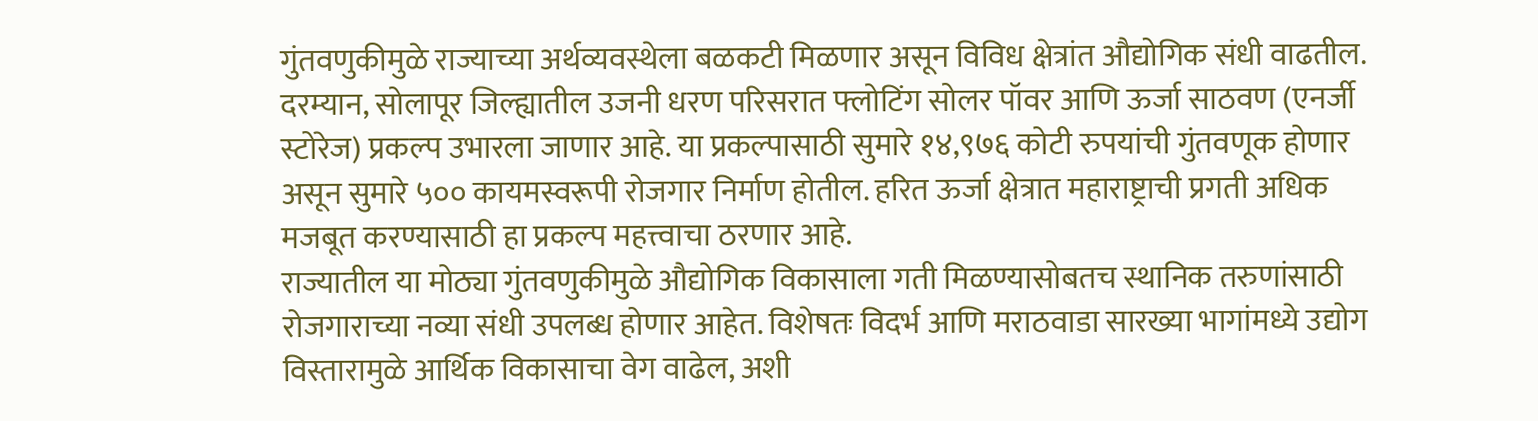गुंतवणुकीमुळे राज्याच्या अर्थव्यवस्थेला बळकटी मिळणार असून विविध क्षेत्रांत औद्योगिक संधी वाढतील.
दरम्यान, सोलापूर जिल्ह्यातील उजनी धरण परिसरात फ्लोटिंग सोलर पॉवर आणि ऊर्जा साठवण (एनर्जी स्टोरेज) प्रकल्प उभारला जाणार आहे. या प्रकल्पासाठी सुमारे १४,९७६ कोटी रुपयांची गुंतवणूक होणार असून सुमारे ५०० कायमस्वरूपी रोजगार निर्माण होतील. हरित ऊर्जा क्षेत्रात महाराष्ट्राची प्रगती अधिक मजबूत करण्यासाठी हा प्रकल्प महत्त्वाचा ठरणार आहे.
राज्यातील या मोठ्या गुंतवणुकीमुळे औद्योगिक विकासाला गती मिळण्यासोबतच स्थानिक तरुणांसाठी रोजगाराच्या नव्या संधी उपलब्ध होणार आहेत. विशेषतः विदर्भ आणि मराठवाडा सारख्या भागांमध्ये उद्योग विस्तारामुळे आर्थिक विकासाचा वेग वाढेल, अशी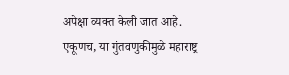अपेक्षा व्यक्त केली जात आहे.
एकूणच, या गुंतवणुकीमुळे महाराष्ट्र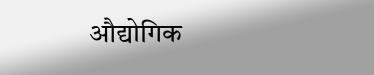औद्योगिक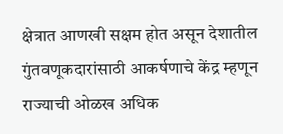क्षेत्रात आणखी सक्षम होत असून देशातील गुंतवणूकदारांसाठी आकर्षणाचे केंद्र म्हणून राज्याची ओळख अधिक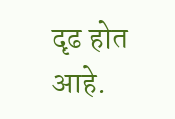दृढ होत आहे.